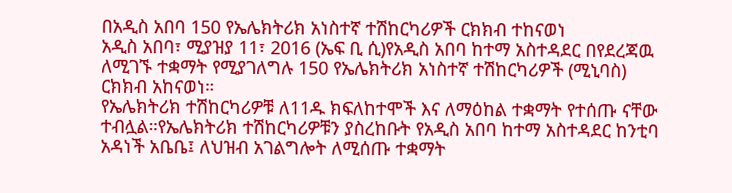በአዲስ አበባ 150 የኤሌክትሪክ አነስተኛ ተሽከርካሪዎች ርክክብ ተከናወነ
አዲስ አበባ፣ ሚያዝያ 11፣ 2016 (ኤፍ ቢ ሲ)የአዲስ አበባ ከተማ አስተዳደር በየደረጃዉ ለሚገኙ ተቋማት የሚያገለግሉ 150 የኤሌክትሪክ አነስተኛ ተሽከርካሪዎች (ሚኒባስ) ርክክብ አከናወነ።
የኤሌክትሪክ ተሽከርካሪዎቹ ለ11ዱ ክፍለከተሞች እና ለማዕከል ተቋማት የተሰጡ ናቸው ተብሏል።የኤሌክትሪክ ተሽከርካሪዎቹን ያስረከቡት የአዲስ አበባ ከተማ አስተዳደር ከንቲባ አዳነች አቤቤ፤ ለህዝብ አገልግሎት ለሚሰጡ ተቋማት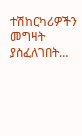ተሽከርካሪዎችን መግዛት ያስፈለገበት…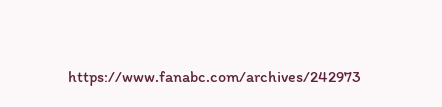https://www.fanabc.com/archives/242973